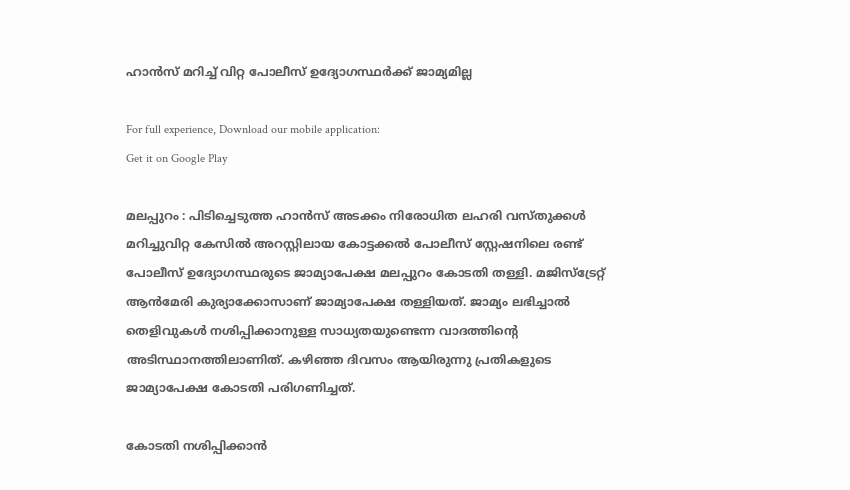ഹാന്‍സ് മറിച്ച്‌ വിറ്റ പോലീസ് ഉദ്യോഗസ്ഥര്‍ക്ക് ജാമ്യമില്ല

For full experience, Download our mobile application:
Get it on Google Play

മലപ്പുറം : പിടിച്ചെടുത്ത ഹാന്‍സ് അടക്കം നിരോധിത ലഹരി വസ്തുക്കള്‍ മറിച്ചുവിറ്റ കേസില്‍ അറസ്റ്റിലായ കോട്ടക്കല്‍ പോലീസ് സ്റ്റേഷനിലെ രണ്ട് പോലീസ് ഉദ്യോഗസ്ഥരുടെ ജാമ്യാപേക്ഷ മലപ്പുറം കോടതി തള്ളി. മജിസ്ട്രേറ്റ് ആന്‍മേരി കുര്യാക്കോസാണ് ജാമ്യാപേക്ഷ തള്ളിയത്. ജാമ്യം ലഭിച്ചാല്‍ തെളിവുകള്‍ നശിപ്പിക്കാനുള്ള സാധ്യതയുണ്ടെന്ന വാദത്തിന്റെ അടിസ്ഥാനത്തിലാണിത്. കഴിഞ്ഞ ദിവസം ആയിരുന്നു പ്രതികളുടെ ജാമ്യാപേക്ഷ കോടതി പരിഗണിച്ചത്.

കോടതി നശിപ്പിക്കാന്‍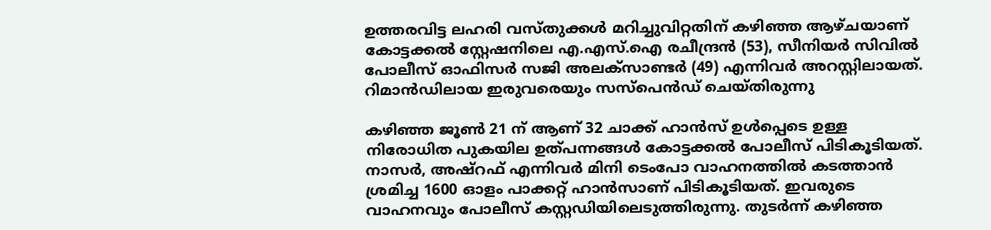ഉത്തരവിട്ട ലഹരി വസ്തുക്കള്‍ മറിച്ചുവിറ്റതിന് കഴിഞ്ഞ ആഴ്ചയാണ് കോട്ടക്കല്‍ സ്റ്റേഷനിലെ എ.എസ്.ഐ രചീന്ദ്രന്‍ (53), സീനിയര്‍ സിവില്‍ പോലീസ് ഓഫിസര്‍ സജി അലക്സാണ്ടര്‍ (49) എന്നിവര്‍ അറസ്റ്റിലായത്. റിമാന്‍ഡിലായ ഇരുവരെയും സസ്പെന്‍ഡ് ചെയ്തിരുന്നു

കഴിഞ്ഞ ജൂണ്‍ 21 ന് ആണ് 32 ചാക്ക് ഹാന്‍സ് ഉള്‍പ്പെടെ ഉള്ള നിരോധിത പുകയില ഉത്പന്നങ്ങള്‍ കോട്ടക്കല്‍ പോലീസ് പിടികൂടിയത്. നാസര്‍, അഷ്റഫ് എന്നിവര്‍ മിനി ടെംപോ വാഹനത്തില്‍ കടത്താന്‍ ശ്രമിച്ച 1600 ഓളം പാക്കറ്റ് ഹാന്‍സാണ് പിടികൂടിയത്. ഇവരുടെ വാഹനവും പോലീസ് കസ്റ്റഡിയിലെടുത്തിരുന്നു. തുടര്‍ന്ന് കഴിഞ്ഞ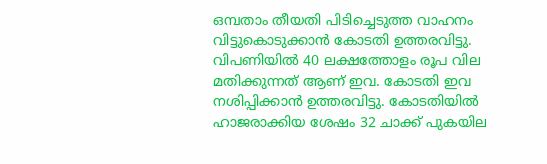ഒമ്പതാം തീയതി പിടിച്ചെടുത്ത വാഹനം വിട്ടുകൊടുക്കാന്‍ കോടതി ഉത്തരവിട്ടു. വിപണിയില്‍ 40 ലക്ഷത്തോളം രൂപ വില മതിക്കുന്നത് ആണ് ഇവ. കോടതി ഇവ നശിപ്പിക്കാന്‍ ഉത്തരവിട്ടു. കോടതിയില്‍ ഹാജരാക്കിയ ശേഷം 32 ചാക്ക് പുകയില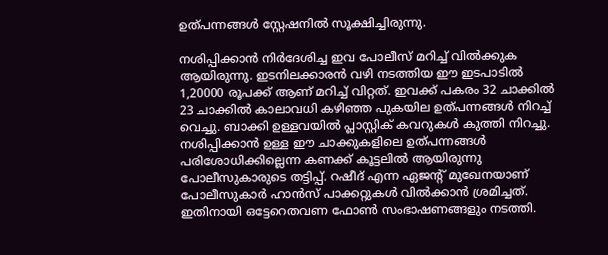ഉത്പന്നങ്ങള്‍ സ്റ്റേഷനില്‍ സൂക്ഷിച്ചിരുന്നു.

നശിപ്പിക്കാന്‍ നിര്‍ദേശിച്ച ഇവ പോലീസ് മറിച്ച്‌ വില്‍ക്കുക ആയിരുന്നു. ഇടനിലക്കാരന്‍ വഴി നടത്തിയ ഈ ഇടപാടില്‍ 1,20000 രൂപക്ക് ആണ് മറിച്ച്‌ വിറ്റത്. ഇവക്ക് പകരം 32 ചാക്കില്‍ 23 ചാക്കില്‍ കാലാവധി കഴിഞ്ഞ പുകയില ഉത്പന്നങ്ങള്‍ നിറച്ച്‌ വെച്ചു. ബാക്കി ഉള്ളവയില്‍ പ്ലാസ്റ്റിക് കവറുകള്‍ കുത്തി നിറച്ചു. നശിപ്പിക്കാന്‍ ഉള്ള ഈ ചാക്കുകളിലെ ഉത്പന്നങ്ങള്‍ പരിശോധിക്കില്ലെന്ന കണക്ക് കൂട്ടലില്‍ ആയിരുന്നു പോലീസുകാരുടെ തട്ടിപ്പ്. റഷീദ് എന്ന ഏജന്റ് മുഖേനയാണ് പോലീസുകാര്‍ ഹാന്‍സ് പാക്കറ്റുകള്‍ വില്‍ക്കാന്‍ ശ്രമിച്ചത്. ഇതിനായി ഒട്ടേറെതവണ ഫോണ്‍ സംഭാഷണങ്ങളും നടത്തി.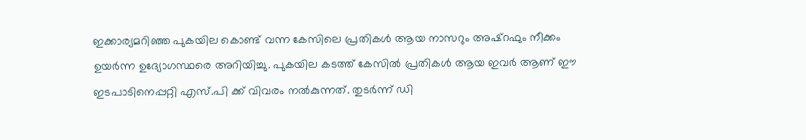ഇക്കാര്യമറിഞ്ഞ പുകയില കൊണ്ട് വന്ന കേസിലെ പ്രതികള്‍ ആയ നാസറും അഷ്റഫും നീക്കം ഉയര്‍ന്ന ഉദ്യോഗസ്ഥരെ അറിയിച്ചു. പുകയില കടത്ത് കേസില്‍ പ്രതികള്‍ ആയ ഇവര്‍ ആണ് ഈ ഇടപാടിനെപ്പറ്റി എസ്.പി ക്ക് വിവരം നല്‍കുന്നത്. തുടര്‍ന്ന് ഡി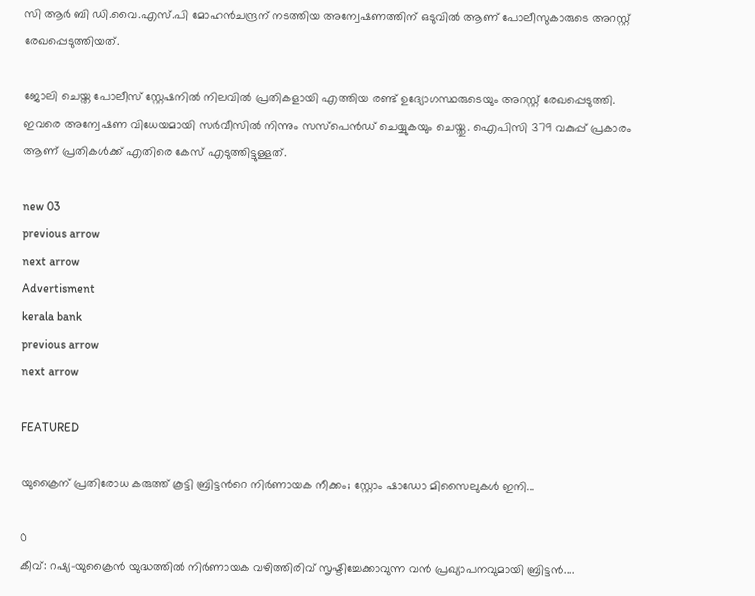സി ആര്‍ ബി ഡി.വൈ.എസ്.പി മോഹന്‍ചന്ദ്രന് നടത്തിയ അന്വേഷണത്തിന് ഒടുവില്‍ ആണ് പോലീസുകാരുടെ അറസ്റ്റ് രേഖപ്പെടുത്തിയത്.

ജോലി ചെയ്ത പോലീസ് സ്റ്റേഷനില്‍ നിലവില്‍ പ്രതികളായി എത്തിയ രണ്ട് ഉദ്യോഗസ്ഥരുടെയും അറസ്റ്റ് രേഖപ്പെടുത്തി. ഇവരെ അന്വേഷണ വിധേയമായി സര്‍വീസില്‍ നിന്നും സസ്പെന്‍ഡ് ചെയ്യുകയും ചെയ്തു. ഐപിസി 379 വകുപ്പ് പ്രകാരം ആണ് പ്രതികള്‍ക്ക് എതിരെ കേസ് എടുത്തിട്ടുള്ളത്.

new 03
previous arrow
next arrow
Advertisment
kerala bank
previous arrow
next arrow

FEATURED

യുക്രൈന് പ്രതിരോധ കരുത്ത് കൂട്ടി ബ്രിട്ടൻറെ നിർണായക നീക്കം; സ്റ്റോം ഷാഡോ മിസൈലുകൾ ഇനി...

0
കീവ്: റഷ്യ-യുക്രൈൻ യുദ്ധത്തിൽ നിർണായക വഴിത്തിരിവ് സൃഷ്ടിച്ചേക്കാവുന്ന വൻ പ്രഖ്യാപനവുമായി ബ്രിട്ടൻ....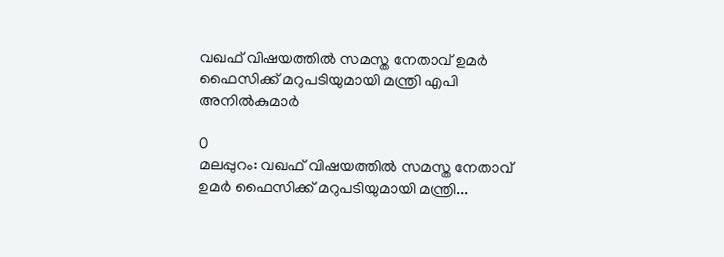വഖഫ് വിഷയത്തിൽ സമസ്ത നേതാവ് ഉമർ ഫൈസിക്ക് മറുപടിയുമായി മന്ത്രി എപി അനിൽകുമാർ

0
മലപ്പുറം: വഖഫ് വിഷയത്തിൽ സമസ്ത നേതാവ് ഉമർ ഫൈസിക്ക് മറുപടിയുമായി മന്ത്രി...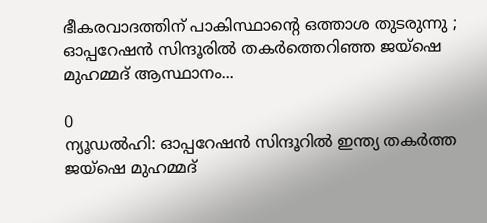ഭീകരവാദത്തിന് പാകിസ്ഥാന്റെ ഒത്താശ തുടരുന്നു ; ഓപ്പറേഷൻ സിന്ദൂരിൽ തകർത്തെറിഞ്ഞ ജയ്ഷെ മുഹമ്മദ് ആസ്ഥാനം...

0
ന്യൂഡല്‍ഹി: ഓപ്പറേഷന്‍ സിന്ദൂറില്‍ ഇന്ത്യ തകര്‍ത്ത ജയ്‌ഷെ മുഹമ്മദ്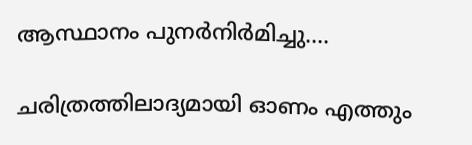ആസ്ഥാനം പുനര്‍നിര്‍മിച്ചു....

ചരിത്രത്തിലാദ്യമായി ഓണം എത്തും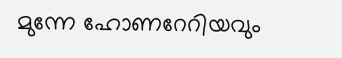മുന്നേ ഹോണറേറിയവും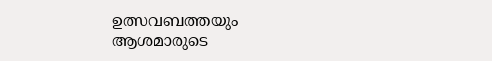ഉത്സവബത്തയും ആശമാരുടെ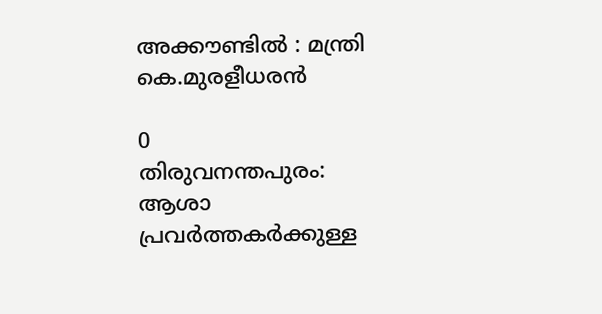അക്കൗണ്ടിൽ : മന്ത്രി കെ.മുരളീധരൻ

0
തിരുവനന്തപുരം: ആശാ പ്രവർത്തകർക്കുള്ള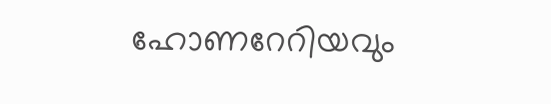ഹോണറേറിയവും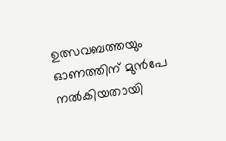ഉത്സവബത്തയും ഓണത്തിന് മുൻപേ നൽകിയതായി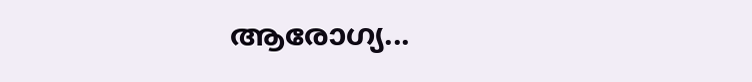ആരോഗ്യ...